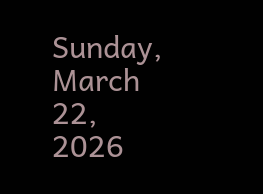Sunday, March 22, 2026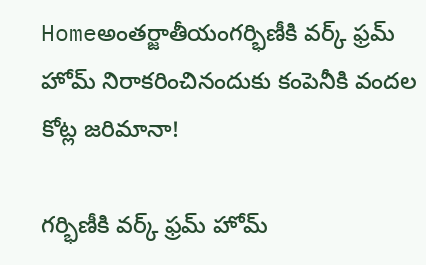Homeఅంతర్జాతీయంగర్భిణీకి వర్క్ ఫ్రమ్ హోమ్ నిరాకరించినందుకు కంపెనీకి వందల కోట్ల జరిమానా!

గర్భిణీకి వర్క్ ఫ్రమ్ హోమ్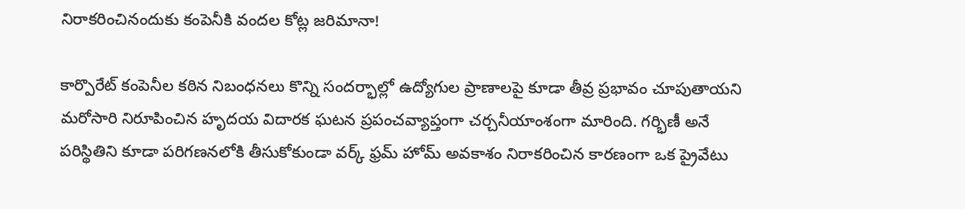నిరాకరించినందుకు కంపెనీకి వందల కోట్ల జరిమానా!

కార్పొరేట్ కంపెనీల కఠిన నిబంధనలు కొన్ని సందర్భాల్లో ఉద్యోగుల ప్రాణాలపై కూడా తీవ్ర ప్రభావం చూపుతాయని మరోసారి నిరూపించిన హృదయ విదారక ఘటన ప్రపంచవ్యాప్తంగా చర్చనీయాంశంగా మారింది. గర్భిణీ అనే పరిస్థితిని కూడా పరిగణనలోకి తీసుకోకుండా వర్క్ ఫ్రమ్ హోమ్ అవకాశం నిరాకరించిన కారణంగా ఒక ప్రైవేటు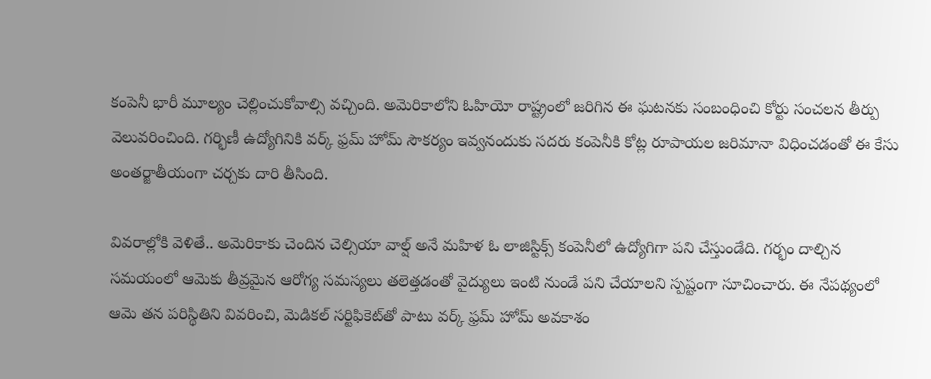కంపెనీ భారీ మూల్యం చెల్లించుకోవాల్సి వచ్చింది. అమెరికాలోని ఓహియో రాష్ట్రంలో జరిగిన ఈ ఘటనకు సంబంధించి కోర్టు సంచలన తీర్పు వెలువరించింది. గర్భిణీ ఉద్యోగినికి వర్క్ ఫ్రమ్ హోమ్ సౌకర్యం ఇవ్వనందుకు సదరు కంపెనీకి కోట్ల రూపాయల జరిమానా విధించడంతో ఈ కేసు అంతర్జాతీయంగా చర్చకు దారి తీసింది.

వివరాల్లోకి వెళితే.. అమెరికాకు చెందిన చెల్సియా వాల్ష్ అనే మహిళ ఓ లాజిస్టిక్స్ కంపెనీలో ఉద్యోగిగా పని చేస్తుండేది. గర్భం దాల్చిన సమయంలో ఆమెకు తీవ్రమైన ఆరోగ్య సమస్యలు తలెత్తడంతో వైద్యులు ఇంటి నుండే పని చేయాలని స్పష్టంగా సూచించారు. ఈ నేపథ్యంలో ఆమె తన పరిస్థితిని వివరించి, మెడికల్ సర్టిఫికెట్‌తో పాటు వర్క్ ఫ్రమ్ హోమ్ అవకాశం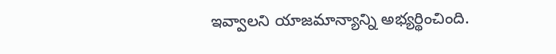ఇవ్వాలని యాజమాన్యాన్ని అభ్యర్థించింది.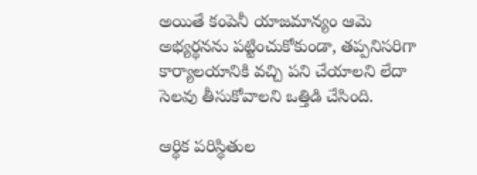అయితే కంపెనీ యాజమాన్యం ఆమె అభ్యర్థనను పట్టించుకోకుండా, తప్పనిసరిగా కార్యాలయానికి వచ్చి పని చేయాలని లేదా సెలవు తీసుకోవాలని ఒత్తిడి చేసింది.

ఆర్థిక పరిస్థితుల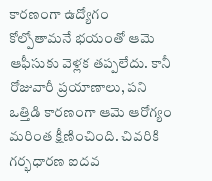కారణంగా ఉద్యోగం కోల్పోతామనే భయంతో ఆమె ఆఫీసుకు వెళ్లక తప్పలేదు. కానీ రోజువారీ ప్రయాణాలు, పని ఒత్తిడి కారణంగా ఆమె ఆరోగ్యం మరింత క్షీణించింది. చివరికి గర్భధారణ ఐదవ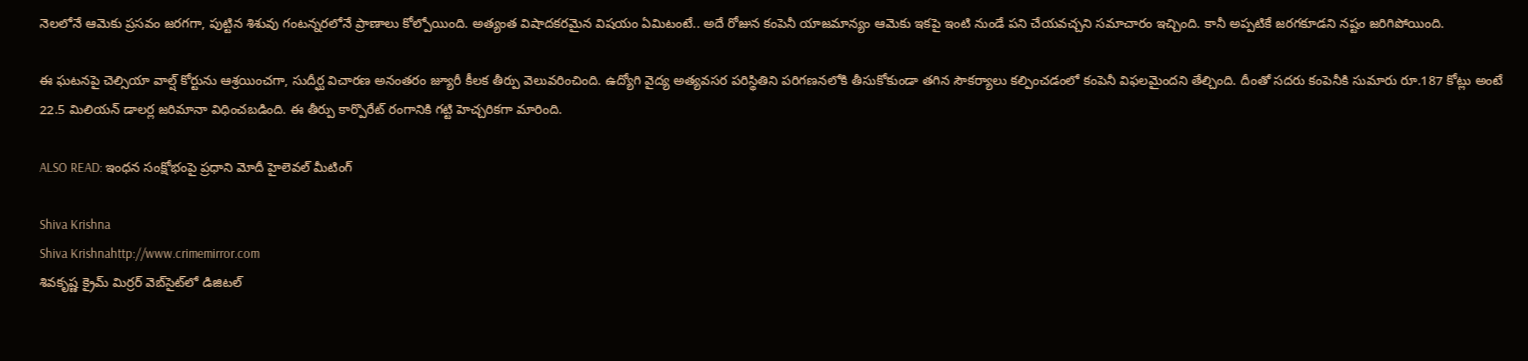నెలలోనే ఆమెకు ప్రసవం జరగగా, పుట్టిన శిశువు గంటన్నరలోనే ప్రాణాలు కోల్పోయింది. అత్యంత విషాదకరమైన విషయం ఏమిటంటే.. అదే రోజున కంపెనీ యాజమాన్యం ఆమెకు ఇకపై ఇంటి నుండే పని చేయవచ్చని సమాచారం ఇచ్చింది. కానీ అప్పటికే జరగకూడని నష్టం జరిగిపోయింది.

ఈ ఘటనపై చెల్సియా వాల్ష్ కోర్టును ఆశ్రయించగా, సుదీర్ఘ విచారణ అనంతరం జ్యూరీ కీలక తీర్పు వెలువరించింది. ఉద్యోగి వైద్య అత్యవసర పరిస్థితిని పరిగణనలోకి తీసుకోకుండా తగిన సౌకర్యాలు కల్పించడంలో కంపెనీ విఫలమైందని తేల్చింది. దీంతో సదరు కంపెనీకి సుమారు రూ.187 కోట్లు అంటే 22.5 మిలియన్ డాలర్ల జరిమానా విధించబడింది. ఈ తీర్పు కార్పొరేట్ రంగానికి గట్టి హెచ్చరికగా మారింది.

ALSO READ: ఇంధన సంక్షోభంపై ప్రధాని మోదీ హైలెవల్ మీటింగ్

Shiva Krishna
Shiva Krishnahttp://www.crimemirror.com
శివకృష్ణ క్రైమ్ మిర్రర్ వెబ్‌సైట్‌లో డిజిటల్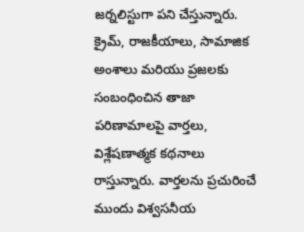జర్నలిస్టుగా పని చేస్తున్నారు. క్రైమ్, రాజకీయాలు, సామాజిక అంశాలు మరియు ప్రజలకు సంబంధించిన తాజా పరిణామాలపై వార్తలు, విశ్లేషణాత్మక కథనాలు రాస్తున్నారు. వార్తలను ప్రచురించే ముందు విశ్వసనీయ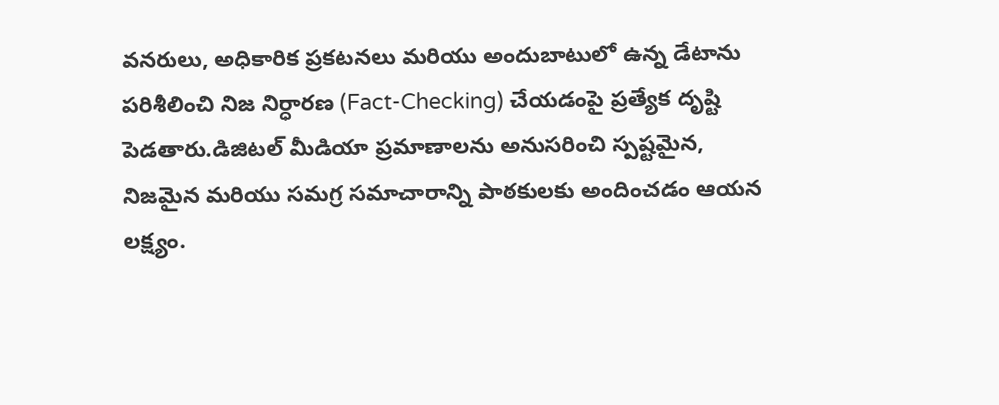వనరులు, అధికారిక ప్రకటనలు మరియు అందుబాటులో ఉన్న డేటాను పరిశీలించి నిజ నిర్ధారణ (Fact-Checking) చేయడంపై ప్రత్యేక దృష్టి పెడతారు.డిజిటల్ మీడియా ప్రమాణాలను అనుసరించి స్పష్టమైన, నిజమైన మరియు సమగ్ర సమాచారాన్ని పాఠకులకు అందించడం ఆయన లక్ష్యం.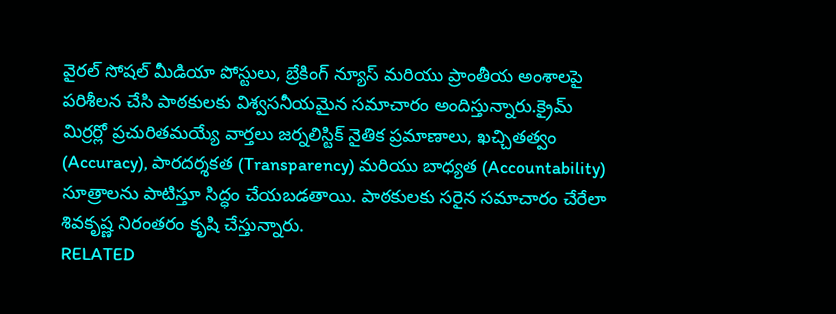వైరల్ సోషల్ మీడియా పోస్టులు, బ్రేకింగ్ న్యూస్ మరియు ప్రాంతీయ అంశాలపై పరిశీలన చేసి పాఠకులకు విశ్వసనీయమైన సమాచారం అందిస్తున్నారు.క్రైమ్ మిర్రర్లో ప్రచురితమయ్యే వార్తలు జర్నలిస్టిక్ నైతిక ప్రమాణాలు, ఖచ్చితత్వం (Accuracy), పారదర్శకత (Transparency) మరియు బాధ్యత (Accountability) సూత్రాలను పాటిస్తూ సిద్ధం చేయబడతాయి. పాఠకులకు సరైన సమాచారం చేరేలా శివకృష్ణ నిరంతరం కృషి చేస్తున్నారు.
RELATED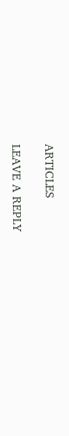ARTICLES

LEAVE A REPLY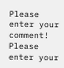Please enter your comment!
Please enter your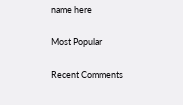name here

Most Popular

Recent Comments